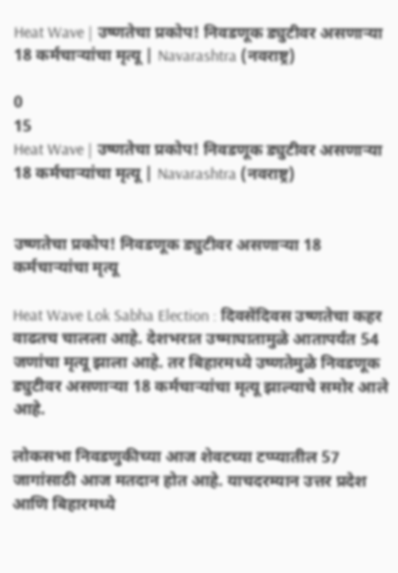Heat Wave | उष्णतेचा प्रकोप! निवडणूक ड्युटीवर असणाऱ्या 18 कर्मचाऱ्यांचा मृत्यू | Navarashtra (नवराष्ट्र)

0
15
Heat Wave | उष्णतेचा प्रकोप! निवडणूक ड्युटीवर असणाऱ्या 18 कर्मचाऱ्यांचा मृत्यू | Navarashtra (नवराष्ट्र)


उष्णतेचा प्रकोप! निवडणूक ड्युटीवर असणाऱ्या 18 कर्मचाऱ्यांचा मृत्यू

Heat Wave Lok Sabha Election : दिवसेंदिवस उष्णतेचा कहर वाढतच चालला आहे. देशभरात उष्माघातामुळे आतापर्यंत 54 जणांचा मृत्यू झाला आहे. तर बिहारमध्ये उष्णतेमुळे निवडणूक ड्युटीवर असणाऱ्या 18 कर्मचाऱ्यांचा मृत्यू झाल्याचे समोर आले आहे.

लोकसभा निवडणुकीच्या आज शेवटच्या टप्प्यातील 57 जागांसाठी आज मतदान होत आहे. याचदरम्यान उत्तर प्रदेश आणि बिहारमध्ये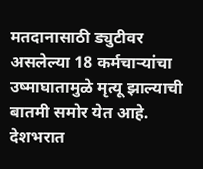मतदानासाठी ड्युटीवर असलेल्या 18 कर्मचाऱ्यांचा उष्माघातामुळे मृत्यू झाल्याची बातमी समोर येत आहे. देशभरात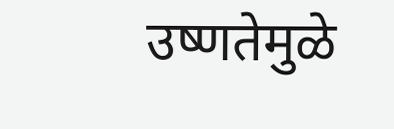उष्णतेमुळे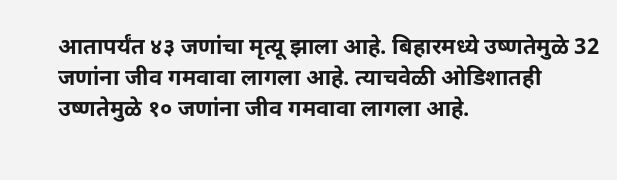आतापर्यंत ४३ जणांचा मृत्यू झाला आहे. बिहारमध्ये उष्णतेमुळे 32 जणांना जीव गमवावा लागला आहे. त्याचवेळी ओडिशातही उष्णतेमुळे १० जणांना जीव गमवावा लागला आहे.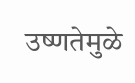उष्णतेमुळे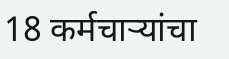18 कर्मचाऱ्यांचा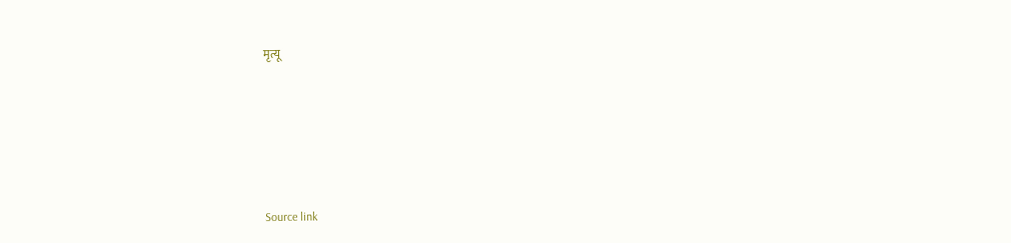मृत्यू






Source link